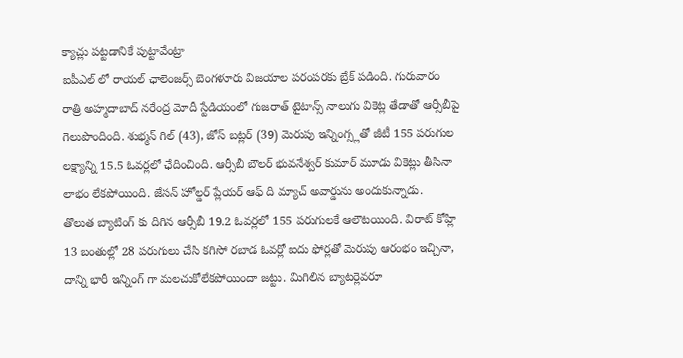క్యాచ్లు పట్టడానికే పుట్టావేంట్రా
ఐపీఎల్ లో రాయల్ ఛాలెంజర్స్ బెంగళూరు విజయాల పరంపరకు బ్రేక్ పడింది. గురువారం రాత్రి అహ్మదాబాద్ నరేంద్ర మోదీ స్టేడియంలో గుజరాత్ టైటాన్స్ నాలుగు వికెట్ల తేడాతో ఆర్సీబీపై గెలుపొందింది. శుభ్మన్ గిల్ (43), జోస్ బట్లర్ (39) మెరుపు ఇన్నింగ్స్లతో జీటీ 155 పరుగుల లక్ష్యాన్ని 15.5 ఓవర్లలో ఛేదించింది. ఆర్సీబీ బౌలర్ భువనేశ్వర్ కుమార్ మూడు వికెట్లు తీసినా లాభం లేకపోయింది. జేసన్ హోల్డర్ ప్లేయర్ ఆఫ్ ది మ్యాచ్ అవార్డును అందుకున్నాడు.
తొలుత బ్యాటింగ్ కు దిగిన ఆర్సీబీ 19.2 ఓవర్లలో 155 పరుగులకే ఆలౌటయింది. విరాట్ కోహ్లి 13 బంతుల్లో 28 పరుగులు చేసి కగిసో రబాడ ఓవర్లో ఐదు ఫోర్లతో మెరుపు ఆరంభం ఇచ్చినా, దాన్ని భారీ ఇన్నింగ్ గా మలచుకోలేకపోయిందా జట్టు. మిగిలిన బ్యాటర్లెవరూ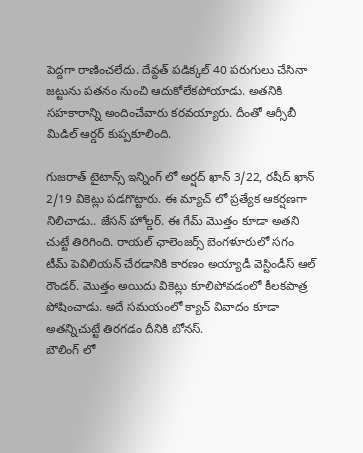పెద్దగా రాణించలేదు. దేవ్దత్ పడిక్కల్ 40 పరుగులు చేసినా జట్టును పతనం నుంచి ఆదుకోలేకపోయాడు. అతనికి సహకారాన్ని అందించేవారు కరవయ్యారు. దీంతో ఆర్సీబీ మిడిల్ ఆర్డర్ కుప్పకూలింది.

గుజరాత్ టైటాన్స్ ఇన్నింగ్ లో అర్షద్ ఖాన్ 3/22, రషీద్ ఖాన్ 2/19 వికెట్లు పడగొట్టారు. ఈ మ్యాచ్ లో ప్రత్యేక ఆకర్షణగా నిలిచాడు.. జేసన్ హోల్డర్. ఈ గేమ్ మొత్తం కూడా అతని చుట్టే తిరిగింది. రాయల్ ఛాలెంజర్స్ బెంగళూరులో సగం టీమ్ పెవిలియన్ చేరడానికి కారణం అయ్యాడీ వెస్టిండీస్ ఆల్ రౌండర్. మొత్తం అయిదు వికెట్లు కూలిపోవడంలో కీలకపాత్ర పోషించాడు. అదే సమయంలో క్యాచ్ వివాదం కూడా అతన్నిచుట్టే తిరగడం దీనికి బోనస్.
బౌలింగ్ లో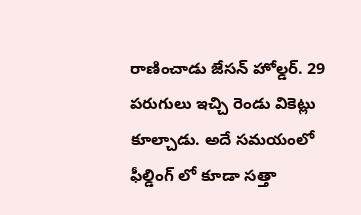రాణించాడు జేసన్ హోల్డర్. 29 పరుగులు ఇచ్చి రెండు వికెట్లు కూల్చాడు. అదే సమయంలో ఫీల్డింగ్ లో కూడా సత్తా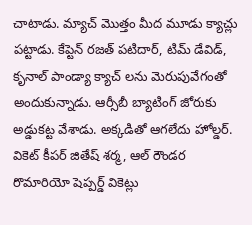చాటాడు. మ్యాచ్ మొత్తం మీద మూడు క్యాచ్లు పట్టాడు. కేప్టెన్ రజత్ పటిదార్, టిమ్ డేవిడ్, కృనాల్ పాండ్యా క్యాచ్ లను మెరుపువేగంతో అందుకున్నాడు. ఆర్సీబీ బ్యాటింగ్ జోరుకు అడ్డుకట్ట వేశాడు. అక్కడితో ఆగలేదు హోల్డర్. వికెట్ కీపర్ జితేష్ శర్మ, ఆల్ రౌండర రొమారియో షెప్పర్డ్ వికెట్లు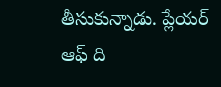తీసుకున్నాడు. ప్లేయర్ ఆఫ్ ది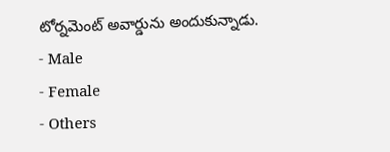టోర్నమెంట్ అవార్డును అందుకున్నాడు.
- Male
- Female
- Others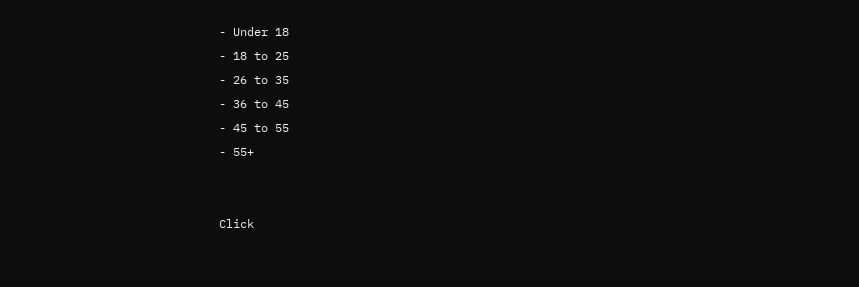- Under 18
- 18 to 25
- 26 to 35
- 36 to 45
- 45 to 55
- 55+


Click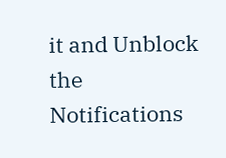it and Unblock the Notifications